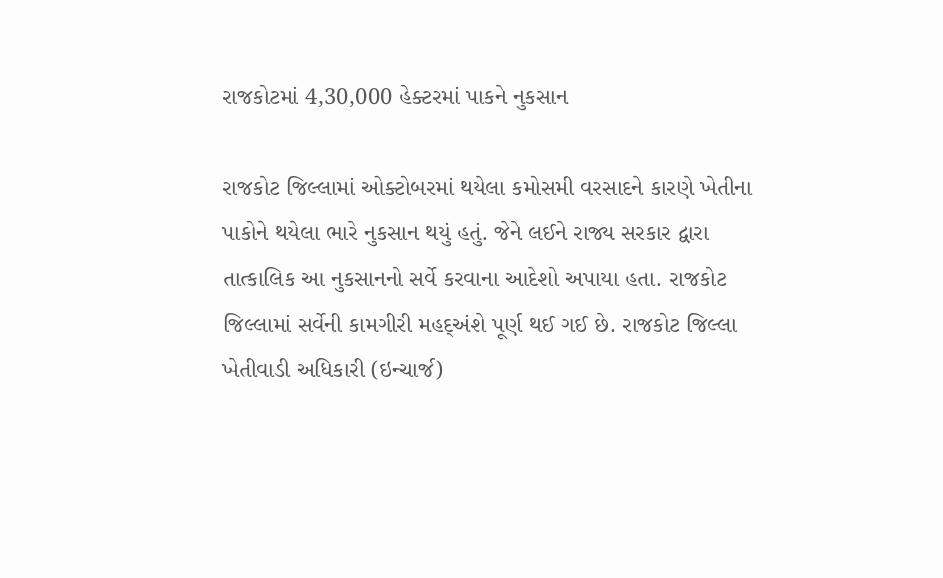રાજકોટમાં 4,30,000 હેક્ટરમાં પાકને નુકસાન

રાજકોટ જિલ્લામાં ઓક્ટોબરમાં થયેલા કમોસમી વરસાદને કારણે ખેતીના પાકોને થયેલા ભારે નુકસાન થયું હતું. જેને લઈને રાજ્ય સરકાર દ્વારા તાત્કાલિક આ નુકસાનનો સર્વે કરવાના આદેશો અપાયા હતા. રાજકોટ જિલ્લામાં સર્વેની કામગીરી મહદ્અંશે પૂર્ણ થઈ ગઈ છે. રાજકોટ જિલ્લા ખેતીવાડી અધિકારી (ઇન્ચાર્જ)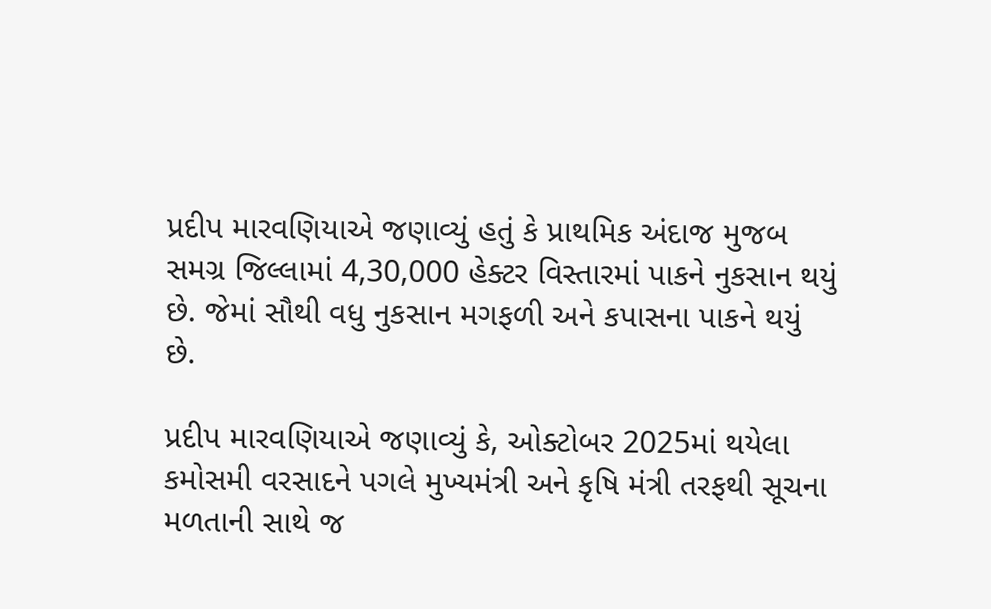પ્રદીપ મારવણિયાએ જણાવ્યું હતું કે પ્રાથમિક અંદાજ મુજબ સમગ્ર જિલ્લામાં 4,30,000 હેક્ટર વિસ્તારમાં પાકને નુકસાન થયું છે. જેમાં સૌથી વધુ નુકસાન મગફળી અને કપાસના પાકને થયું છે.

પ્રદીપ મારવણિયાએ જણાવ્યું કે, ઓક્ટોબર 2025માં થયેલા કમોસમી વરસાદને પગલે મુખ્યમંત્રી અને કૃષિ મંત્રી તરફથી સૂચના મળતાની સાથે જ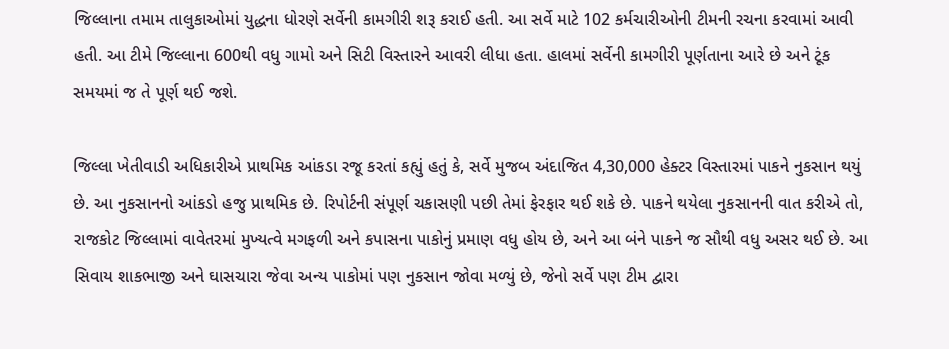જિલ્લાના તમામ તાલુકાઓમાં યુદ્ધના ધોરણે સર્વેની કામગીરી શરૂ કરાઈ હતી. આ સર્વે માટે 102 કર્મચારીઓની ટીમની રચના કરવામાં આવી હતી. આ ટીમે જિલ્લાના 600થી વધુ ગામો અને સિટી વિસ્તારને આવરી લીધા હતા. હાલમાં સર્વેની કામગીરી પૂર્ણતાના આરે છે અને ટૂંક સમયમાં જ તે પૂર્ણ થઈ જશે.

જિલ્લા ખેતીવાડી અધિકારીએ પ્રાથમિક આંકડા રજૂ કરતાં કહ્યું હતું કે, સર્વે મુજબ અંદાજિત 4,30,000 હેક્ટર વિસ્તારમાં પાકને નુકસાન થયું છે. આ નુકસાનનો આંકડો હજુ પ્રાથમિક છે. રિપોર્ટની સંપૂર્ણ ચકાસણી પછી તેમાં ફેરફાર થઈ શકે છે. પાકને થયેલા નુકસાનની વાત કરીએ તો, રાજકોટ જિલ્લામાં વાવેતરમાં મુખ્યત્વે મગફળી અને કપાસના પાકોનું પ્રમાણ વધુ હોય છે, અને આ બંને પાકને જ સૌથી વધુ અસર થઈ છે. આ સિવાય શાકભાજી અને ઘાસચારા જેવા અન્ય પાકોમાં પણ નુકસાન જોવા મળ્યું છે, જેનો સર્વે પણ ટીમ દ્વારા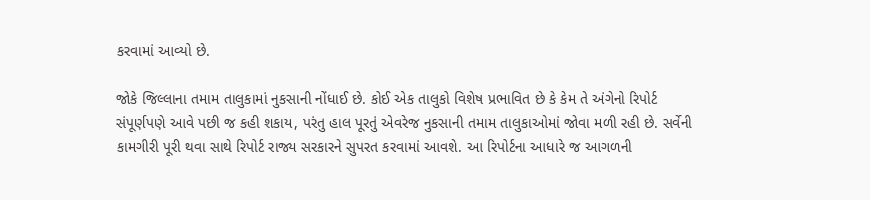કરવામાં આવ્યો છે.

જોકે જિલ્લાના તમામ તાલુકામાં નુકસાની નોંધાઈ છે. કોઈ એક તાલુકો વિશેષ પ્રભાવિત છે કે કેમ તે અંગેનો રિપોર્ટ સંપૂર્ણપણે આવે પછી જ કહી શકાય, પરંતુ હાલ પૂરતું એવરેજ નુકસાની તમામ તાલુકાઓમાં જોવા મળી રહી છે. સર્વેની કામગીરી પૂરી થવા સાથે રિપોર્ટ રાજ્ય સરકારને સુપરત કરવામાં આવશે. આ રિપોર્ટના આધારે જ આગળની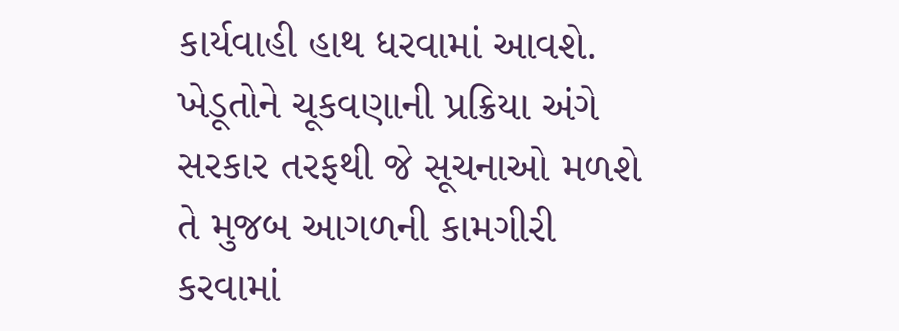કાર્યવાહી હાથ ધરવામાં આવશે. ખેડૂતોને ચૂકવણાની પ્રક્રિયા અંગે સરકાર તરફથી જે સૂચનાઓ મળશે તે મુજબ આગળની કામગીરી કરવામાં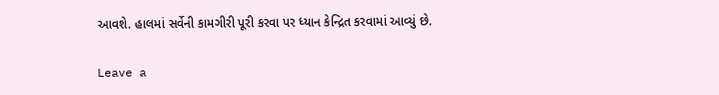આવશે. હાલમાં સર્વેની કામગીરી પૂરી કરવા પર ધ્યાન કેન્દ્રિત કરવામાં આવ્યું છે.

Leave a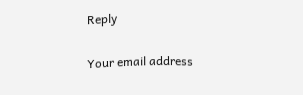Reply

Your email address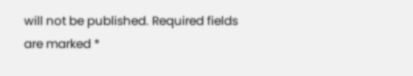will not be published. Required fields are marked *